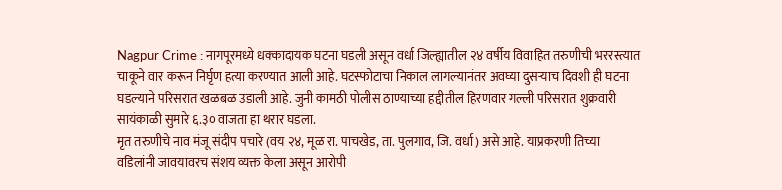Nagpur Crime : नागपूरमध्ये धक्कादायक घटना घडली असून वर्धा जिल्ह्यातील २४ वर्षीय विवाहित तरुणीची भररस्त्यात चाकूने वार करून निर्घृण हत्या करण्यात आली आहे. घटस्फोटाचा निकाल लागल्यानंतर अवघ्या दुसऱ्याच दिवशी ही घटना घडल्याने परिसरात खळबळ उडाली आहे. जुनी कामठी पोलीस ठाण्याच्या हद्दीतील हिरणवार गल्ली परिसरात शुक्रवारी सायंकाळी सुमारे ६.३० वाजता हा थरार घडला.
मृत तरुणीचे नाव मंजू संदीप पचारे (वय २४, मूळ रा. पाचखेड, ता. पुलगाव, जि. वर्धा) असे आहे. याप्रकरणी तिच्या वडिलांनी जावयावरच संशय व्यक्त केला असून आरोपी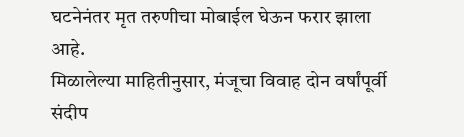घटनेनंतर मृत तरुणीचा मोबाईल घेऊन फरार झाला आहे.
मिळालेल्या माहितीनुसार, मंजूचा विवाह दोन वर्षांपूर्वी संदीप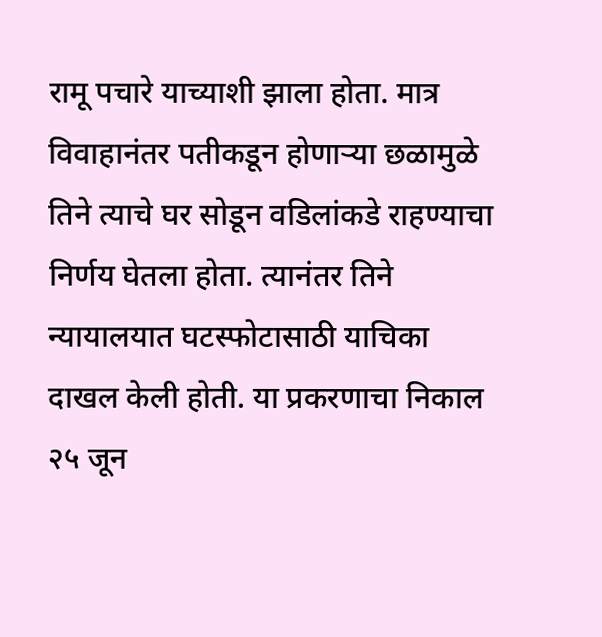रामू पचारे याच्याशी झाला होता. मात्र विवाहानंतर पतीकडून होणाऱ्या छळामुळे तिने त्याचे घर सोडून वडिलांकडे राहण्याचा निर्णय घेतला होता. त्यानंतर तिने न्यायालयात घटस्फोटासाठी याचिका दाखल केली होती. या प्रकरणाचा निकाल २५ जून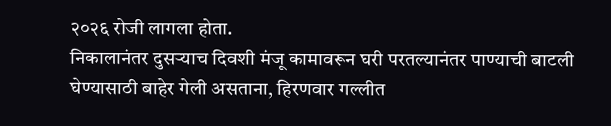२०२६ रोजी लागला होता.
निकालानंतर दुसऱ्याच दिवशी मंजू कामावरून घरी परतल्यानंतर पाण्याची बाटली घेण्यासाठी बाहेर गेली असताना, हिरणवार गल्लीत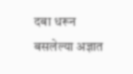दबा धरून बसलेल्या अज्ञात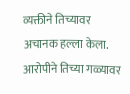व्यक्तीने तिच्यावर अचानक हल्ला केला. आरोपीने तिच्या गळ्यावर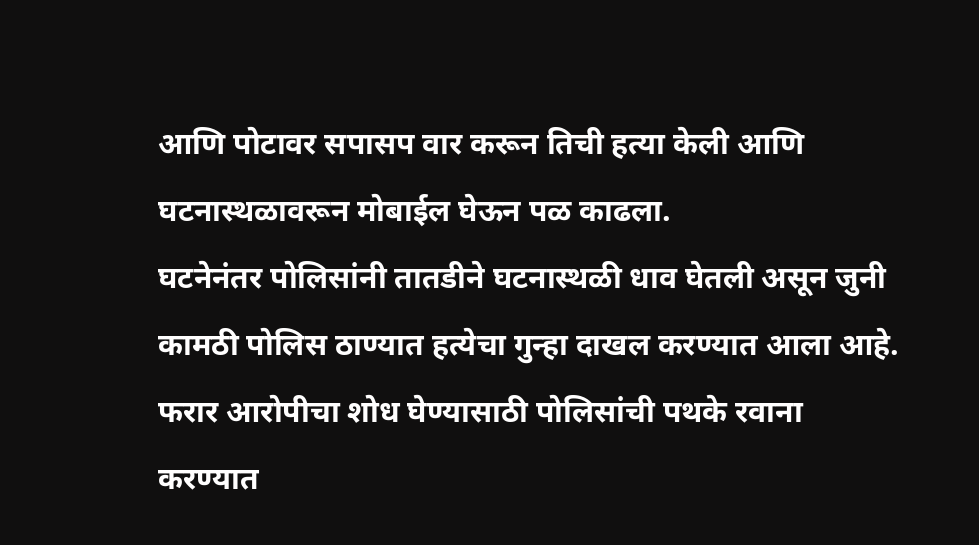आणि पोटावर सपासप वार करून तिची हत्या केली आणि घटनास्थळावरून मोबाईल घेऊन पळ काढला.
घटनेनंतर पोलिसांनी तातडीने घटनास्थळी धाव घेतली असून जुनी कामठी पोलिस ठाण्यात हत्येचा गुन्हा दाखल करण्यात आला आहे. फरार आरोपीचा शोध घेण्यासाठी पोलिसांची पथके रवाना करण्यात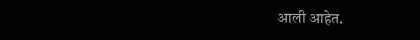आली आहेत.